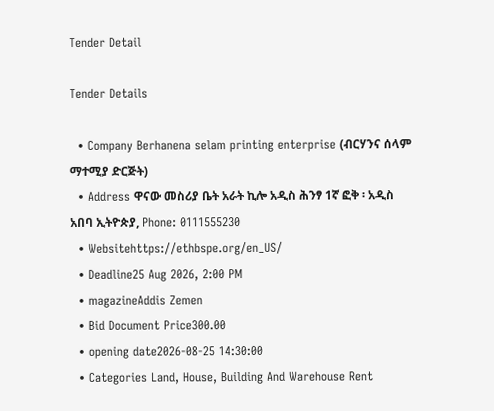Tender Detail

Tender Details

  • Company Berhanena selam printing enterprise (ብርሃንና ሰላም ማተሚያ ድርጅት)
  • Address ዋናው መስሪያ ቤት አራት ኪሎ አዲስ ሕንፃ 1ኛ ፎቅ ፡ አዲስ አበባ ኢትዮጵያ, Phone: 0111555230
  • Websitehttps://ethbspe.org/en_US/
  • Deadline25 Aug 2026, 2:00 PM
  • magazineAddis Zemen
  • Bid Document Price300.00
  • opening date2026-08-25 14:30:00
  • Categories Land, House, Building And Warehouse Rent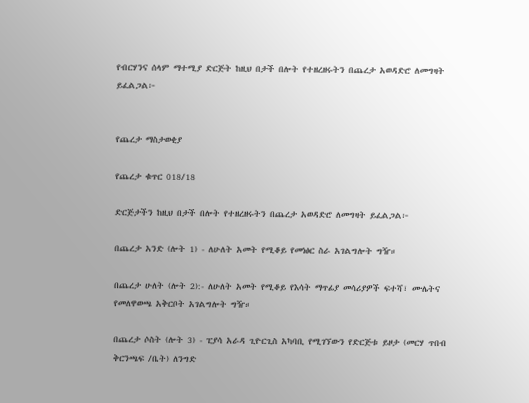የብርሃንና ሰላም ማተሚያ ድርጅት ከዚህ በታች በሎት የተዘረዘሩትን በጨረታ አወዳድሮ ለመግዛት ይፈልጋል፦


የጨረታ ማስታወቂያ

የጨረታ ቁጥር 018/18

ድርጅታችን ከዚህ በታች በሎት የተዘረዘሩትን በጨረታ አወዳድሮ ለመግዛት ይፈልጋል፦

በጨረታ አንድ (ሎት 1) - ለሁለት አመት የሚቆይ የመነፅር ስራ አገልግሎት ግዥ።

በጨረታ ሁለት (ሎት 2):- ለሁለት አመት የሚቆይ የእሳት ማጥፊያ መሳሪያዎች ፍተሻ፣ ሙሌትና የመለዋወጫ አቅርቦት አገልግሎት ግዥ።

በጨረታ ሶስት (ሎት 3) - ፒያሳ አራዳ ጊዮርጊስ አካባቢ የሚገኘውን የድርጅቱ ይዞታ (መርሃ ጥበብ ቅርንጫፍ /ቤት) ለንግድ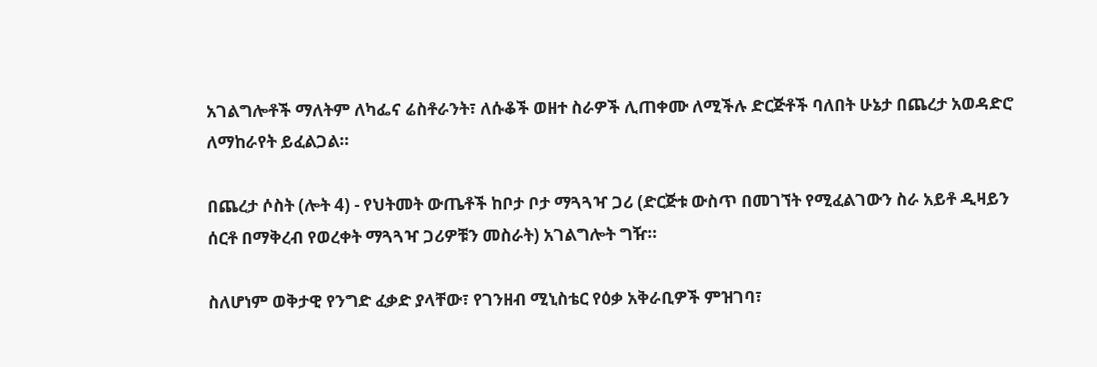አገልግሎቶች ማለትም ለካፌና ሬስቶራንት፣ ለሱቆች ወዘተ ስራዎች ሊጠቀሙ ለሚችሉ ድርጅቶች ባለበት ሁኔታ በጨረታ አወዳድሮ ለማከራየት ይፈልጋል።

በጨረታ ሶስት (ሎት 4) - የህትመት ውጤቶች ከቦታ ቦታ ማጓጓዣ ጋሪ (ድርጅቱ ውስጥ በመገኘት የሚፈልገውን ስራ አይቶ ዲዛይን ሰርቶ በማቅረብ የወረቀት ማጓጓዣ ጋሪዎቹን መስራት) አገልግሎት ግዥ።

ስለሆነም ወቅታዊ የንግድ ፈቃድ ያላቸው፣ የገንዘብ ሚኒስቴር የዕቃ አቅራቢዎች ምዝገባ፣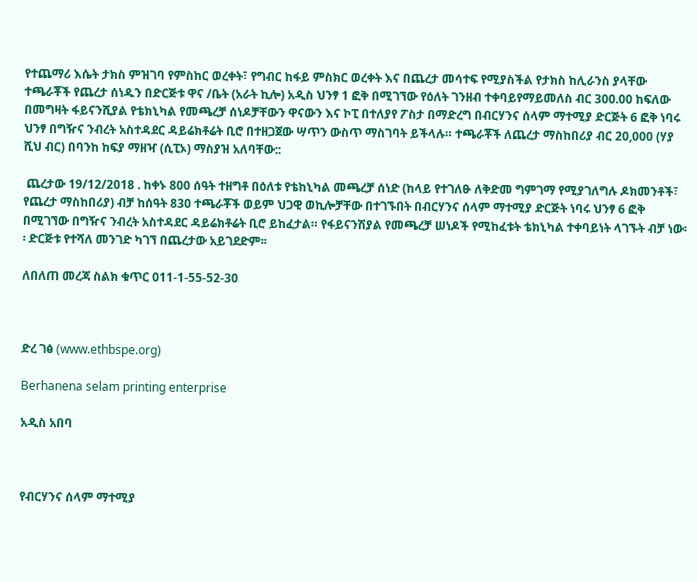የተጨማሪ እሴት ታክስ ምዝገባ የምስከር ወረቀት፣ የግብር ከፋይ ምስክር ወረቀት እና በጨረታ መሳተፍ የሚያስችል የታክስ ከሊራንስ ያላቸው ተጫራቾች የጨረታ ሰነዱን በድርጅቱ ዋና /ቤት (አራት ኪሎ) አዲስ ህንፃ 1 ፎቅ በሚገኘው የዕለት ገንዘብ ተቀባይየማይመለስ ብር 300.00 ከፍለው በመግዛት ፋይናንሺያል የቴክኒካል የመጫረቻ ሰነዶቻቸውን ዋናውን እና ኮፒ በተለያየ ፖስታ በማድረግ በብርሃንና ሰላም ማተሚያ ድርጅት 6 ፎቅ ነባሩ ህንፃ በግዥና ንብረት አስተዳደር ዳይሬክቶሬት ቢሮ በተዘጋጀው ሣጥን ውስጥ ማስገባት ይችላሉ። ተጫራቾች ለጨረታ ማስከበሪያ ብር 20,000 (ሃያ ሺህ ብር) በባንከ ከፍያ ማዘዣ (ሲፒኦ) ማስያዝ አለባቸው::

 ጨረታው 19/12/2018 . ከቀኑ 800 ሰዓት ተዘግቶ በዕለቱ የቴከኒካል መጫረቻ ሰነድ (ከላይ የተገለፁ ለቅድመ ግምገማ የሚያገለግሉ ዶክመንቶች፣ የጨረታ ማስከበሪያ) ብቻ ከሰዓት 830 ተጫራቾች ወይም ህጋዊ ወኪሎቻቸው በተገኙበት በብርሃንና ሰላም ማተሚያ ድርጅት ነባሩ ህንፃ 6 ፎቅ በሚገኘው በግዥና ንብረት አስተዳደር ዳይሬክቶሬት ቢሮ ይከፈታል። የፋይናንሽያል የመጫረቻ ሠነዶች የሚከፈቱት ቴክኒካል ተቀባይነት ላገኙት ብቻ ነው፡፡ ድርጅቱ የተሻለ መንገድ ካገኘ በጨረታው አይገደድም፡፡

ለበለጠ መረጃ ስልክ ቁጥር 011-1-55-52-30



ድረ ገፅ (www.ethbspe.org)

Berhanena selam printing enterprise

አዲስ አበባ



የብርሃንና ሰላም ማተሚያ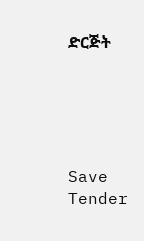ድርጅት





Save Tender